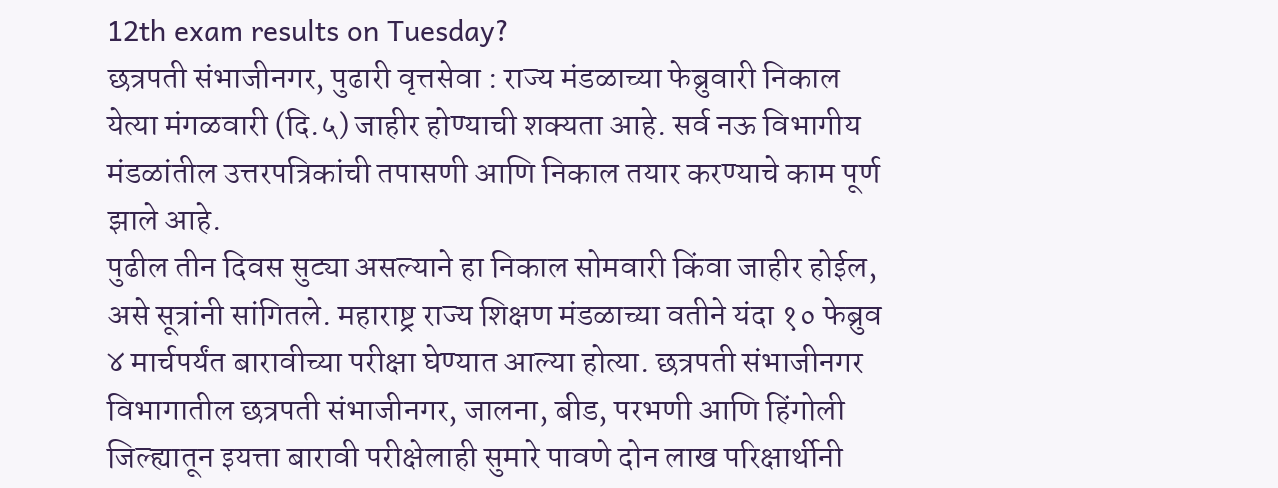12th exam results on Tuesday?
छत्रपती संभाजीनगर, पुढारी वृत्तसेवा : राज्य मंडळाच्या फेब्रुवारी निकाल येत्या मंगळवारी (दि.५) जाहीर होण्याची शक्यता आहे. सर्व नऊ विभागीय मंडळांतील उत्तरपत्रिकांची तपासणी आणि निकाल तयार करण्याचे काम पूर्ण झाले आहे.
पुढील तीन दिवस सुट्या असल्याने हा निकाल सोमवारी किंवा जाहीर होईल, असे सूत्रांनी सांगितले. महाराष्ट्र राज्य शिक्षण मंडळाच्या वतीने यंदा १० फेब्रुव ४ मार्चपर्यंत बारावीच्या परीक्षा घेण्यात आल्या होत्या. छत्रपती संभाजीनगर विभागातील छत्रपती संभाजीनगर, जालना, बीड, परभणी आणि हिंगोली जिल्ह्यातून इयत्ता बारावी परीक्षेलाही सुमारे पावणे दोन लाख परिक्षार्थीनी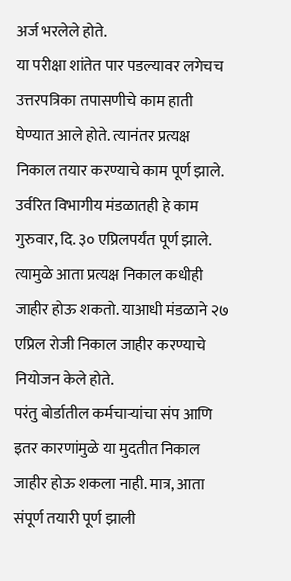अर्ज भरलेले होते.
या परीक्षा शांतेत पार पडल्यावर लगेचच उत्तरपत्रिका तपासणीचे काम हाती घेण्यात आले होते. त्यानंतर प्रत्यक्ष निकाल तयार करण्याचे काम पूर्ण झाले. उर्वरित विभागीय मंडळातही हे काम गुरुवार, दि. ३० एप्रिलपर्यंत पूर्ण झाले. त्यामुळे आता प्रत्यक्ष निकाल कधीही जाहीर होऊ शकतो. याआधी मंडळाने २७ एप्रिल रोजी निकाल जाहीर करण्याचे नियोजन केले होते.
परंतु बोर्डातील कर्मचाऱ्यांचा संप आणि इतर कारणांमुळे या मुदतीत निकाल जाहीर होऊ शकला नाही. मात्र, आता संपूर्ण तयारी पूर्ण झाली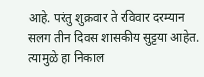आहे. परंतु शुक्रवार ते रविवार दरम्यान सलग तीन दिवस शासकीय सुट्टया आहेत. त्यामुळे हा निकाल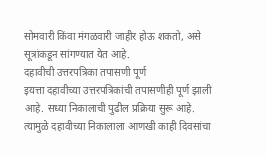सोमवारी किंवा मंगळवारी जाहीर होऊ शकतो, असे सूत्रांकडून सांगण्यात येत आहे.
दहावीची उत्तरपत्रिका तपासणी पूर्ण
इयत्ता दहावीच्या उत्तरपत्रिकांची तपासणीही पूर्ण झाली आहे. सध्या निकालाची पुढील प्रक्रिया सुरू आहे. त्यामुळे दहावीच्या निकालाला आणखी काही दिवसांचा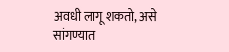अवधी लागू शकतो, असे सांगण्यात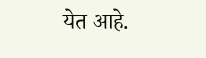येत आहे.